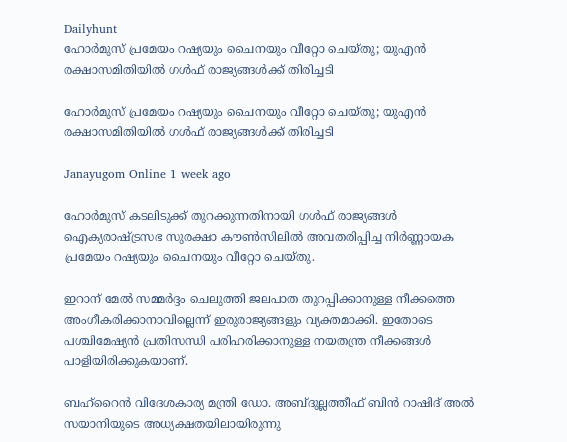Dailyhunt
ഹോര്‍മുസ് പ്രമേയം റഷ്യയും ചൈനയും വീറ്റോ ചെയ്തു; യുഎൻ രക്ഷാസമിതിയില്‍ ഗള്‍ഫ് രാജ്യങ്ങള്‍ക്ക് തിരിച്ചടി

ഹോര്‍മുസ് പ്രമേയം റഷ്യയും ചൈനയും വീറ്റോ ചെയ്തു; യുഎൻ രക്ഷാസമിതിയില്‍ ഗള്‍ഫ് രാജ്യങ്ങള്‍ക്ക് തിരിച്ചടി

Janayugom Online 1 week ago

ഹോർമുസ് കടലിടുക്ക് തുറക്കുന്നതിനായി ഗള്‍ഫ് രാജ്യങ്ങള്‍ ഐക്യരാഷ്ട്രസഭ സുരക്ഷാ കൗണ്‍സിലില്‍ അവതരിപ്പിച്ച നിർണ്ണായക പ്രമേയം റഷ്യയും ചൈനയും വീറ്റോ ചെയ്തു.

ഇറാന് മേല്‍ സമ്മർദ്ദം ചെലുത്തി ജലപാത തുറപ്പിക്കാനുള്ള നീക്കത്തെ അംഗീകരിക്കാനാവില്ലെന്ന് ഇരുരാജ്യങ്ങളും വ്യക്തമാക്കി. ഇതോടെ പശ്ചിമേഷ്യൻ പ്രതിസന്ധി പരിഹരിക്കാനുള്ള നയതന്ത്ര നീക്കങ്ങള്‍ പാളിയിരിക്കുകയാണ്.

ബഹ്‌റൈൻ വിദേശകാര്യ മന്ത്രി ഡോ. അബ്ദുല്ലത്തീഫ് ബിൻ റാഷിദ് അല്‍ സയാനിയുടെ അധ്യക്ഷതയിലായിരുന്നു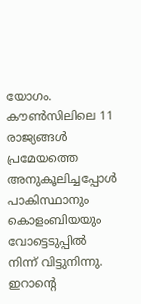യോഗം. കൗണ്‍സിലിലെ 11 രാജ്യങ്ങള്‍ പ്രമേയത്തെ അനുകൂലിച്ചപ്പോള്‍ പാകിസ്ഥാനും കൊളംബിയയും വോട്ടെടുപ്പില്‍ നിന്ന് വിട്ടുനിന്നു. ഇറാന്റെ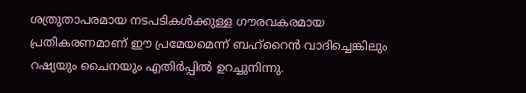ശത്രുതാപരമായ നടപടികള്‍ക്കുള്ള ഗൗരവകരമായ പ്രതികരണമാണ് ഈ പ്രമേയമെന്ന് ബഹ്‌റൈൻ വാദിച്ചെങ്കിലും റഷ്യയും ചൈനയും എതിർപ്പില്‍ ഉറച്ചുനിന്നു.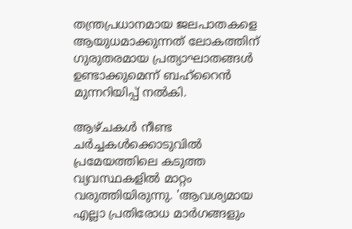തന്ത്രപ്രധാനമായ ജലപാതകളെ ആയുധമാക്കുന്നത് ലോകത്തിന് ഗുരുതരമായ പ്രത്യാഘാതങ്ങള്‍ ഉണ്ടാക്കുമെന്ന് ബഹ്‌റൈൻ മുന്നറിയിപ്പ് നല്‍കി.

ആഴ്ചകള്‍ നീണ്ട ചർച്ചകള്‍ക്കൊടുവില്‍ പ്രമേയത്തിലെ കടുത്ത വ്യവസ്ഥകളില്‍ മാറ്റം വരുത്തിയിരുന്നു. 'ആവശ്യമായ എല്ലാ പ്രതിരോധ മാർഗങ്ങളും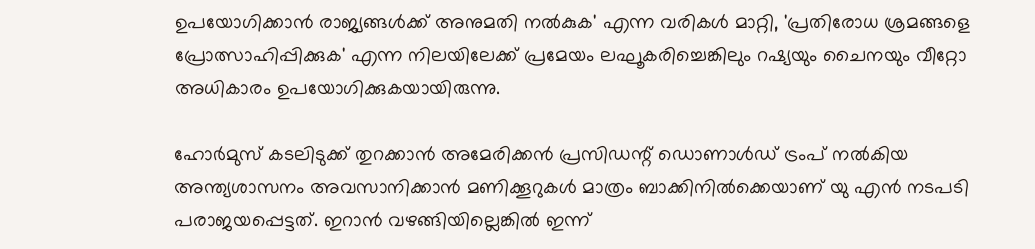ഉപയോഗിക്കാൻ രാജ്യങ്ങള്‍ക്ക് അനുമതി നല്‍കുക' എന്ന വരികള്‍ മാറ്റി, 'പ്രതിരോധ ശ്രമങ്ങളെ പ്രോത്സാഹിപ്പിക്കുക' എന്ന നിലയിലേക്ക് പ്രമേയം ലഘൂകരിച്ചെങ്കിലും റഷ്യയും ചൈനയും വീറ്റോ അധികാരം ഉപയോഗിക്കുകയായിരുന്നു.

ഹോർമുസ് കടലിടുക്ക് തുറക്കാൻ അമേരിക്കൻ പ്രസിഡന്റ് ഡൊണാള്‍ഡ് ട്രംപ് നല്‍കിയ അന്ത്യശാസനം അവസാനിക്കാൻ മണിക്കൂറുകള്‍ മാത്രം ബാക്കിനില്‍ക്കെയാണ് യു എൻ നടപടി പരാജയപ്പെട്ടത്. ഇറാൻ വഴങ്ങിയില്ലെങ്കില്‍ ഇന്ന്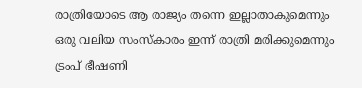രാത്രിയോടെ ആ രാജ്യം തന്നെ ഇല്ലാതാകുമെന്നും ഒരു വലിയ സംസ്കാരം ഇന്ന് രാത്രി മരിക്കുമെന്നും ട്രംപ് ഭീഷണി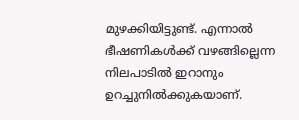മുഴക്കിയിട്ടുണ്ട്. എന്നാല്‍ ഭീഷണികള്‍ക്ക് വഴങ്ങില്ലെന്ന നിലപാടില്‍ ഇറാനും ഉറച്ചുനില്‍ക്കുകയാണ്.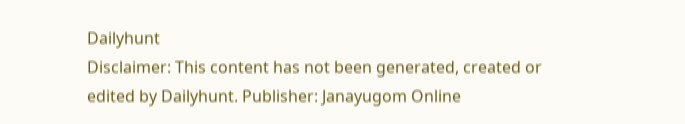Dailyhunt
Disclaimer: This content has not been generated, created or edited by Dailyhunt. Publisher: Janayugom Online